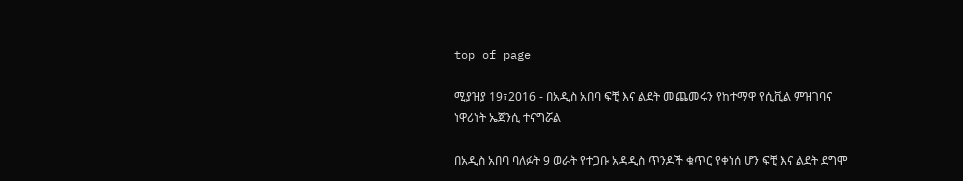top of page

ሚያዝያ 19፣2016 - በአዲስ አበባ ፍቺ እና ልደት መጨመሩን የከተማዋ የሲቪል ምዝገባና ነዋሪነት ኤጀንሲ ተናግሯል

በአዲስ አበባ ባለፉት 9 ወራት የተጋቡ አዳዲስ ጥንዶች ቁጥር የቀነሰ ሆን ፍቺ እና ልደት ደግሞ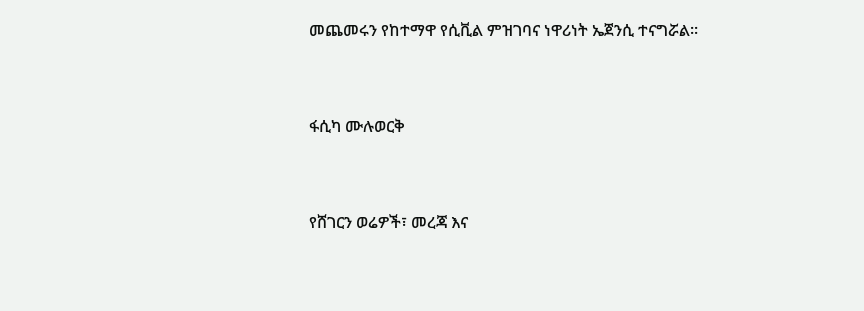መጨመሩን የከተማዋ የሲቪል ምዝገባና ነዋሪነት ኤጀንሲ ተናግሯል፡፡


ፋሲካ ሙሉወርቅ


የሸገርን ወሬዎች፣ መረጃ እና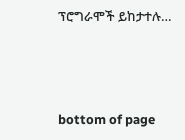ፕሮግራሞች ይከታተሉ…





bottom of page